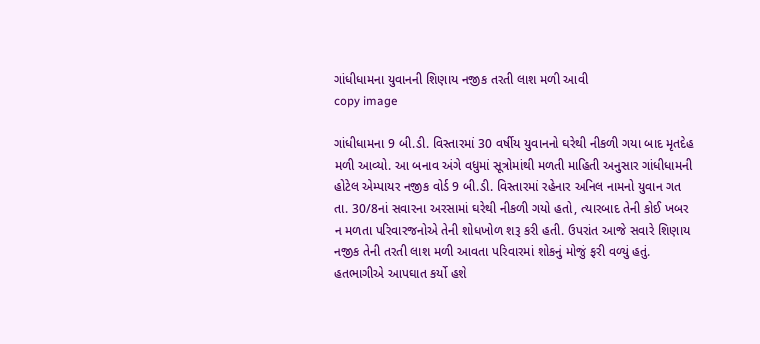ગાંધીધામના યુવાનની શિણાય નજીક તરતી લાશ મળી આવી
copy image

ગાંધીધામના 9 બી.ડી. વિસ્તારમાં 30 વર્ષીય યુવાનનો ઘરેથી નીકળી ગયા બાદ મૃતદેહ મળી આવ્યો. આ બનાવ અંગે વધુમાં સૂત્રોમાંથી મળતી માહિતી અનુસાર ગાંધીધામની હોટેલ એમ્પાયર નજીક વોર્ડ 9 બી.ડી. વિસ્તારમાં રહેનાર અનિલ નામનો યુવાન ગત તા. 30/8નાં સવારના અરસામાં ઘરેથી નીકળી ગયો હતો, ત્યારબાદ તેની કોઈ ખબર ન મળતા પરિવારજનોએ તેની શોધખોળ શરૂ કરી હતી. ઉપરાંત આજે સવારે શિણાય નજીક તેની તરતી લાશ મળી આવતા પરિવારમાં શોકનું મોજું ફરી વળ્યું હતું. હતભાગીએ આપઘાત કર્યો હશે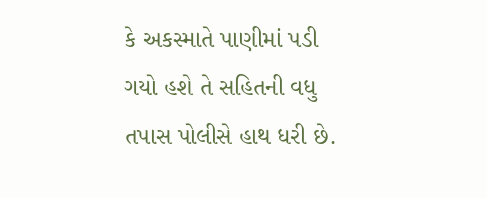કે અકસ્માતે પાણીમાં પડી ગયો હશે તે સહિતની વધુ તપાસ પોલીસે હાથ ધરી છે.